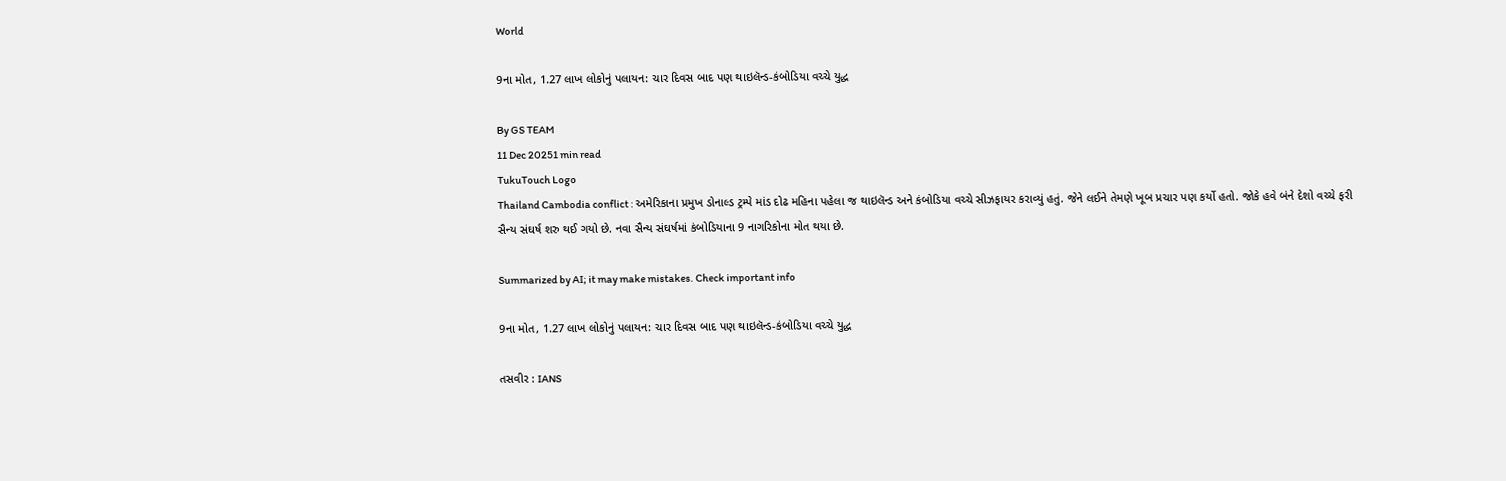World

9ના મોત, 1.27 લાખ લોકોનું પલાયન: ચાર દિવસ બાદ પણ થાઇલૅન્ડ-કંબોડિયા વચ્ચે યુદ્ધ

By GS TEAM
11 Dec 20251 min read
TukuTouch Logo
Thailand Cambodia conflict : અમેરિકાના પ્રમુખ ડોનાલ્ડ ટ્રમ્પે માંડ દોઢ મહિના પહેલા જ થાઇલૅન્ડ અને કંબોડિયા વચ્ચે સીઝફાયર કરાવ્યું હતું. જેને લઈને તેમણે ખૂબ પ્રચાર પણ કર્યો હતો. જોકે હવે બંને દેશો વચ્ચે ફરી સૈન્ય સંઘર્ષ શરુ થઈ ગયો છે. નવા સૈન્ય સંઘર્ષમાં કંબોડિયાના 9 નાગરિકોના મોત થયા છે.

Summarized by AI; it may make mistakes. Check important info

9ના મોત, 1.27 લાખ લોકોનું પલાયન: ચાર દિવસ બાદ પણ થાઇલૅન્ડ-કંબોડિયા વચ્ચે યુદ્ધ

તસવીર : IANS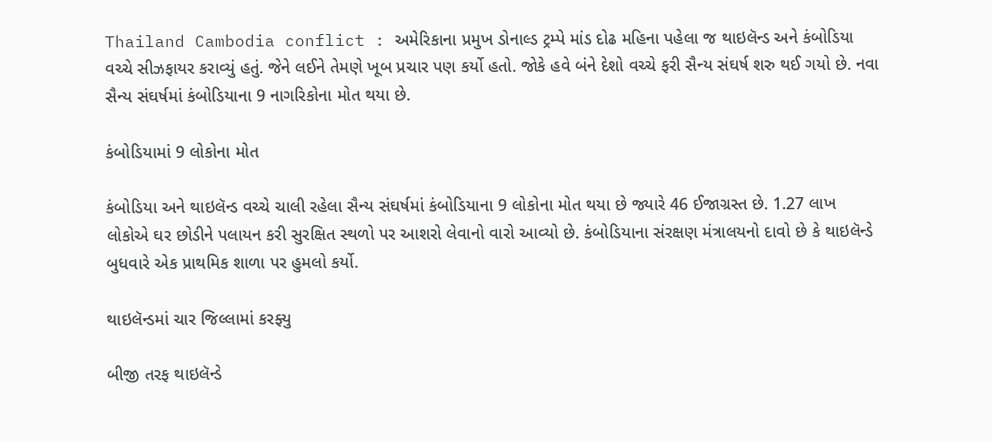Thailand Cambodia conflict : અમેરિકાના પ્રમુખ ડોનાલ્ડ ટ્રમ્પે માંડ દોઢ મહિના પહેલા જ થાઇલૅન્ડ અને કંબોડિયા વચ્ચે સીઝફાયર કરાવ્યું હતું. જેને લઈને તેમણે ખૂબ પ્રચાર પણ કર્યો હતો. જોકે હવે બંને દેશો વચ્ચે ફરી સૈન્ય સંઘર્ષ શરુ થઈ ગયો છે. નવા સૈન્ય સંઘર્ષમાં કંબોડિયાના 9 નાગરિકોના મોત થયા છે.

કંબોડિયામાં 9 લોકોના મોત

કંબોડિયા અને થાઇલૅન્ડ વચ્ચે ચાલી રહેલા સૈન્ય સંઘર્ષમાં કંબોડિયાના 9 લોકોના મોત થયા છે જ્યારે 46 ઈજાગ્રસ્ત છે. 1.27 લાખ લોકોએ ઘર છોડીને પલાયન કરી સુરક્ષિત સ્થળો પર આશરો લેવાનો વારો આવ્યો છે. કંબોડિયાના સંરક્ષણ મંત્રાલયનો દાવો છે કે થાઇલૅન્ડે બુધવારે એક પ્રાથમિક શાળા પર હુમલો કર્યો.

થાઇલૅન્ડમાં ચાર જિલ્લામાં કરફ્યુ

બીજી તરફ થાઇલૅન્ડે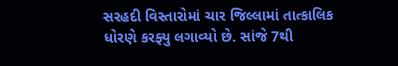સરહદી વિસ્તારોમાં ચાર જિલ્લામાં તાત્કાલિક ધોરણે કરફ્યુ લગાવ્યો છે. સાંજે 7થી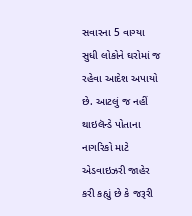સવારના 5 વાગ્યા સુધી લોકોને ઘરોમાં જ રહેવા આદેશ અપાયો છે. આટલું જ નહીં થાઇલૅન્ડે પોતાના નાગરિકો માટે એડવાઇઝરી જાહેર કરી કહ્યું છે કે જરૂરી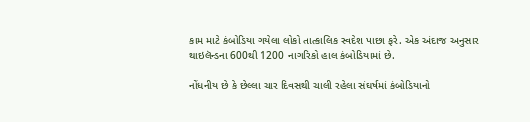કામ માટે કંબોડિયા ગયેલા લોકો તાત્કાલિક સ્વદેશ પાછા ફરે. એક અંદાજ અનુસાર થાઇલૅન્ડના 600થી 1200 નાગરિકો હાલ કંબોડિયામાં છે.

નોંધનીય છે કે છેલ્લા ચાર દિવસથી ચાલી રહેલા સંઘર્ષમાં કંબોડિયાનો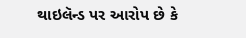થાઇલૅન્ડ પર આરોપ છે કે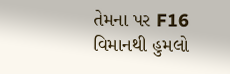તેમના પર F16 વિમાનથી હુમલો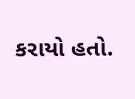કરાયો હતો.